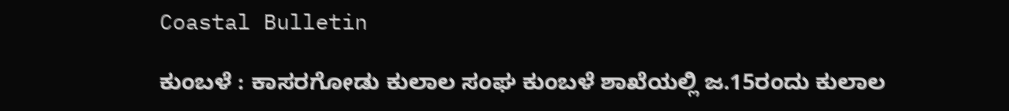Coastal Bulletin

ಕುಂಬಳೆ : ಕಾಸರಗೋಡು ಕುಲಾಲ ಸಂಘ ಕುಂಬಳೆ ಶಾಖೆಯಲ್ಲಿ ಜ.15ರಂದು ಕುಲಾಲ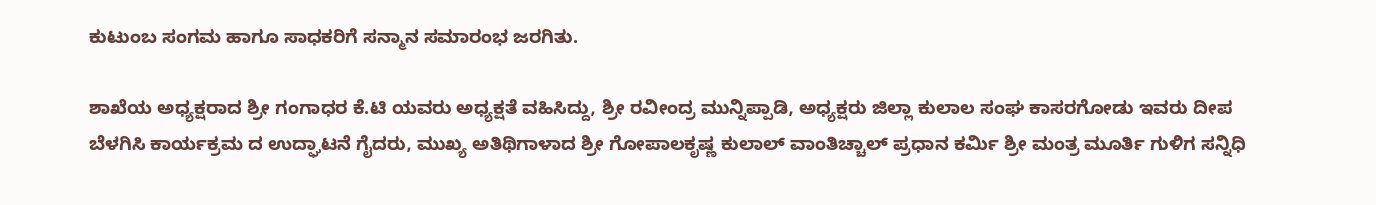ಕುಟುಂಬ ಸಂಗಮ ಹಾಗೂ ಸಾಧಕರಿಗೆ ಸನ್ಮಾನ ಸಮಾರಂಭ ಜರಗಿತು.

ಶಾಖೆಯ ಅಧ್ಯಕ್ಷರಾದ ಶ್ರೀ ಗಂಗಾಧರ ಕೆ.ಟಿ ಯವರು ಅಧ್ಯಕ್ಷತೆ ವಹಿಸಿದ್ದು, ಶ್ರೀ ರವೀಂದ್ರ ಮುನ್ನಿಪ್ಪಾಡಿ, ಅಧ್ಯಕ್ಷರು ಜಿಲ್ಲಾ ಕುಲಾಲ ಸಂಘ ಕಾಸರಗೋಡು ಇವರು ದೀಪ ಬೆಳಗಿಸಿ ಕಾರ್ಯಕ್ರಮ ದ ಉದ್ಘಾಟನೆ ಗೈದರು, ಮುಖ್ಯ ಅತಿಥಿಗಾಳಾದ ಶ್ರೀ ಗೋಪಾಲಕೃಷ್ಣ ಕುಲಾಲ್ ವಾಂತಿಚ್ಚಾಲ್ ಪ್ರಧಾನ ಕರ್ಮಿ ಶ್ರೀ ಮಂತ್ರ ಮೂರ್ತಿ ಗುಳಿಗ ಸನ್ನಿಧಿ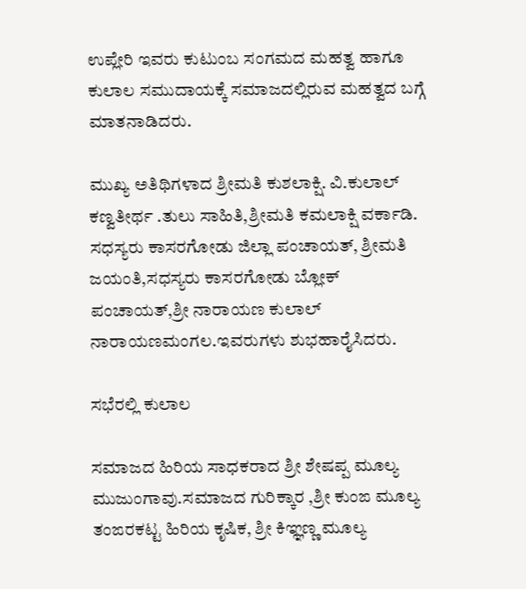ಉಪ್ಲೇರಿ ಇವರು ಕುಟುಂಬ ಸಂಗಮದ ಮಹತ್ವ ಹಾಗೂ ಕುಲಾಲ ಸಮುದಾಯಕ್ಕೆ ಸಮಾಜದಲ್ಲಿರುವ ಮಹತ್ವದ ಬಗ್ಗೆ ಮಾತನಾಡಿದರು.

ಮುಖ್ಯ ಅತಿಥಿಗಳಾದ ಶ್ರೀಮತಿ ಕುಶಲಾಕ್ಷಿ. ವಿ.ಕುಲಾಲ್ ಕಣ್ವತೀರ್ಥ .ತುಲು ಸಾಹಿತಿ,ಶ್ರೀಮತಿ ಕಮಲಾಕ್ಷಿ ವರ್ಕಾಡಿ. ಸಧಸ್ಯರು ಕಾಸರಗೋಡು ಜಿಲ್ಲಾ ಪಂಚಾಯತ್, ಶ್ರೀಮತಿ ಜಯಂತಿ,ಸಧಸ್ಯರು ಕಾಸರಗೋಡು ಬ್ಲೋಕ್ ಪಂಚಾಯತ್,ಶ್ರೀ ನಾರಾಯಣ ಕುಲಾಲ್ ನಾರಾಯಣಮಂಗಲ.ಇವರುಗಳು ಶುಭಹಾರೈಸಿದರು.

ಸಭೆರಲ್ಲಿ ಕುಲಾಲ

ಸಮಾಜದ ಹಿರಿಯ ಸಾಧಕರಾದ ಶ್ರೀ ಶೇಷಪ್ಪ ಮೂಲ್ಯ ಮುಜುಂಗಾವು.ಸಮಾಜದ ಗುರಿಕ್ಕಾರ ,ಶ್ರೀ ಕುಂಙ ಮೂಲ್ಯ ತಂಙರಕಟ್ಟ ಹಿರಿಯ ಕೃಷಿಕ, ಶ್ರೀ ಕಿಞ್ಞಣ್ಣ ಮೂಲ್ಯ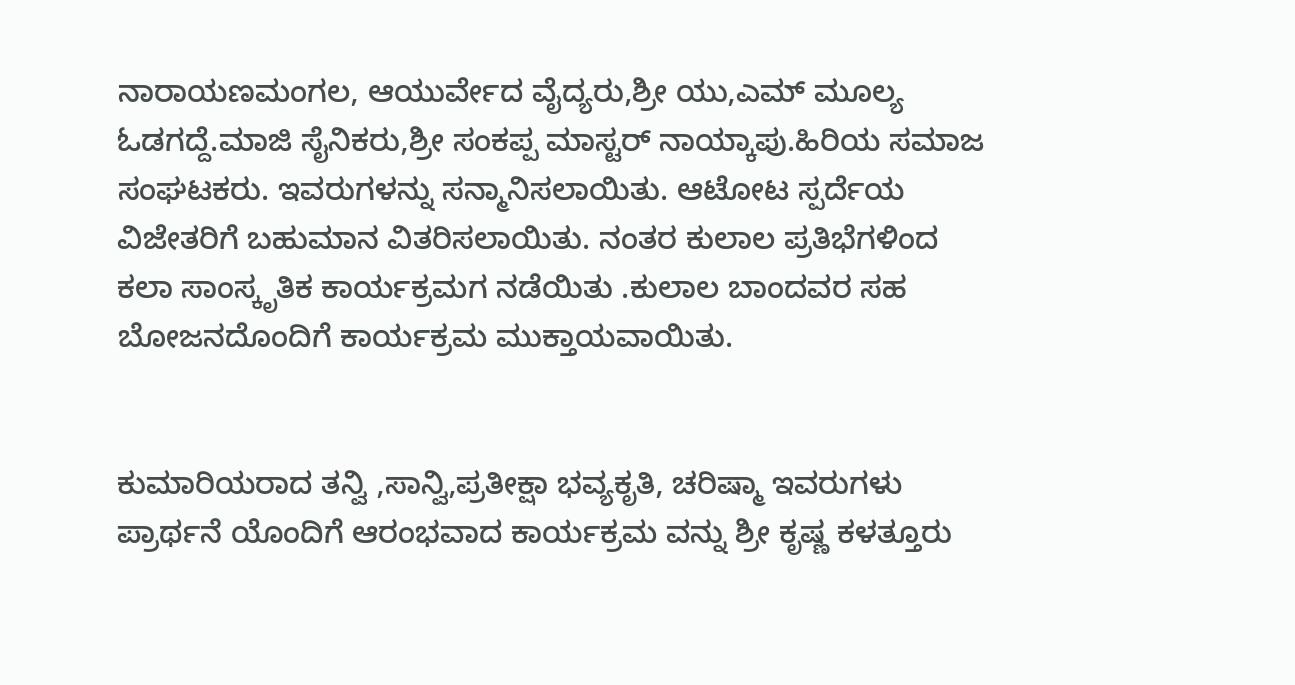ನಾರಾಯಣಮಂಗಲ, ಆಯುರ್ವೇದ ವೈದ್ಯರು,ಶ್ರೀ ಯು,ಎಮ್ ಮೂಲ್ಯ ಓಡಗದ್ದೆ.ಮಾಜಿ ಸೈನಿಕರು,ಶ್ರೀ ಸಂಕಪ್ಪ ಮಾಸ್ಟರ್ ನಾಯ್ಕಾಪು.ಹಿರಿಯ ಸಮಾಜ ಸಂಘಟಕರು. ಇವರುಗಳನ್ನು ಸನ್ಮಾನಿಸಲಾಯಿತು. ಆಟೋಟ ಸ್ಪರ್ದೆಯ ವಿಜೇತರಿಗೆ ಬಹುಮಾನ ವಿತರಿಸಲಾಯಿತು. ನಂತರ ಕುಲಾಲ ಪ್ರತಿಭೆಗಳಿಂದ ಕಲಾ ಸಾಂಸ್ಕೃತಿಕ ಕಾರ್ಯಕ್ರಮಗ ನಡೆಯಿತು .ಕುಲಾಲ ಬಾಂದವರ ಸಹ ಬೋಜನದೊಂದಿಗೆ ಕಾರ್ಯಕ್ರಮ ಮುಕ್ತಾಯವಾಯಿತು.


ಕುಮಾರಿಯರಾದ ತನ್ವಿ ,ಸಾನ್ವಿ,ಪ್ರತೀಕ್ಷಾ ಭವ್ಯಕೃತಿ, ಚರಿಷ್ಮಾ ಇವರುಗಳು ಪ್ರಾರ್ಥನೆ ಯೊಂದಿಗೆ ಆರಂಭವಾದ ಕಾರ್ಯಕ್ರಮ ವನ್ನು ಶ್ರೀ ಕೃಷ್ಣ ಕಳತ್ತೂರು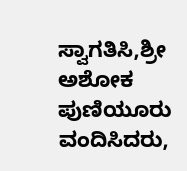ಸ್ವಾಗತಿಸಿ,ಶ್ರೀ ಅಶೋಕ ಪುಣಿಯೂರು ವಂದಿಸಿದರು,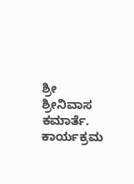ಶ್ರೀ ಶ್ರೀನಿವಾಸ ಕಮಾರ್ತೆ. ಕಾರ್ಯಕ್ರಮ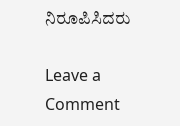ನಿರೂಪಿಸಿದರು

Leave a Comment